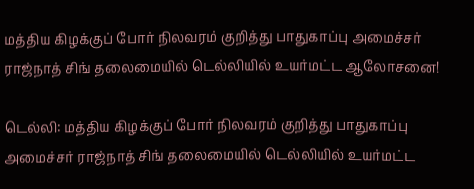மத்திய கிழக்குப் போர் நிலவரம் குறித்து பாதுகாப்பு அமைச்சர் ராஜ்நாத் சிங் தலைமையில் டெல்லியில் உயர்மட்ட ஆலோசனை!

டெல்லி: மத்திய கிழக்குப் போர் நிலவரம் குறித்து பாதுகாப்பு அமைச்சர் ராஜ்நாத் சிங் தலைமையில் டெல்லியில் உயர்மட்ட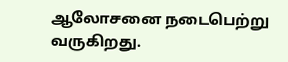ஆலோசனை நடைபெற்று வருகிறது.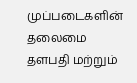முப்படைகளின் தலைமை தளபதி மற்றும்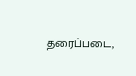தரைப்படை,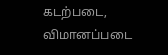கடற்படை, விமானப்படை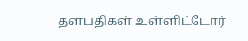தளபதிகள் உள்ளிட்டோர்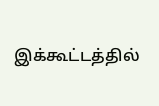இக்கூட்டத்தில்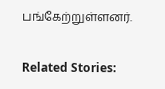பங்கேற்றுள்ளனர்.

Related Stories: